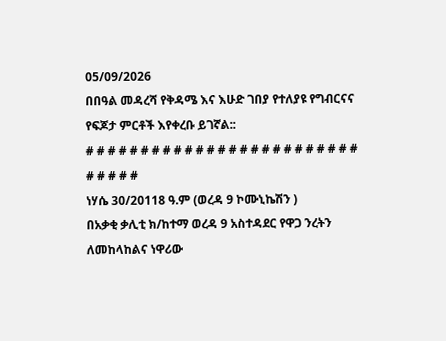05/09/2026
በበዓል መዳረሻ የቅዳሜ እና እሁድ ገበያ የተለያዩ የግብርናና የፍጆታ ምርቶች እየቀረቡ ይገኛል::
# # # # # # # # # # # # # # # # # # # # # # # # # # # # # #
ነሃሴ 30/20118 ዓ.ም (ወረዳ 9 ኮሙኒኬሽን )
በአቃቂ ቃሊቲ ክ/ከተማ ወረዳ 9 አስተዳደር የዋጋ ንረትን ለመከላከልና ነዋሪው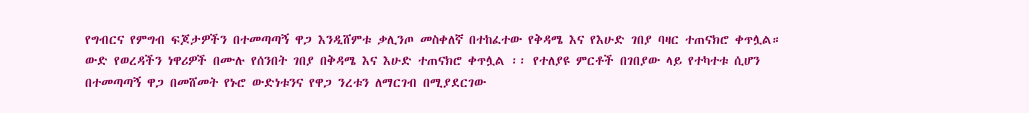የግብርና የምግብ ፍጆታዎችን በተመጣጣኝ ዋጋ እንዲሸምቱ ቃሊንጦ መስቀለኛ በተከፈተው የቅዳሜ እና የእሁድ ገበያ ባዛር ተጠናክሮ ቀጥሏል።
ውድ የወረዳችን ነዋሪዎች በሙሉ የሰንበት ገበያ በቅዳሜ እና እሁድ ተጠናክሮ ቀጥሏል ፡፡ የተለያዩ ምርቶች በገበያው ላይ የተካተቱ ሲሆን በተመጣጣኝ ዋጋ በመሸመት የኑሮ ውድነቱንና የዋጋ ንረቱን ለማርገብ በሚያደርገው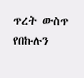ጥረት ውስጥ የበኩሉን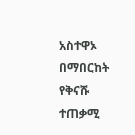አስተዋኦ በማበርከት የቅናሹ ተጠቃሚ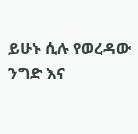ይሁኑ ሲሉ የወረዳው ንግድ እና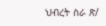ህብረት ስራ ጽ/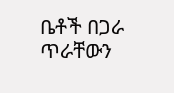ቤቶች በጋራ ጥራቸውን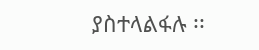ያስተላልፋሉ ፡፡